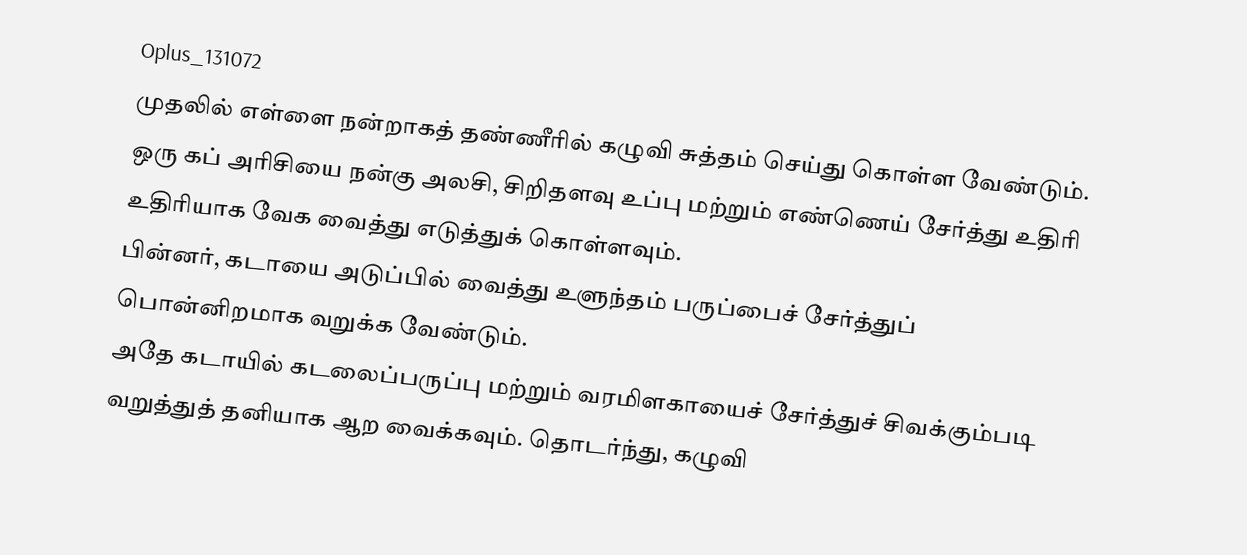Oplus_131072
முதலில் எள்ளை நன்றாகத் தண்ணீரில் கழுவி சுத்தம் செய்து கொள்ள வேண்டும். ஒரு கப் அரிசியை நன்கு அலசி, சிறிதளவு உப்பு மற்றும் எண்ணெய் சேர்த்து உதிரி உதிரியாக வேக வைத்து எடுத்துக் கொள்ளவும்.
பின்னர், கடாயை அடுப்பில் வைத்து உளுந்தம் பருப்பைச் சேர்த்துப் பொன்னிறமாக வறுக்க வேண்டும்.
அதே கடாயில் கடலைப்பருப்பு மற்றும் வரமிளகாயைச் சேர்த்துச் சிவக்கும்படி வறுத்துத் தனியாக ஆற வைக்கவும். தொடர்ந்து, கழுவி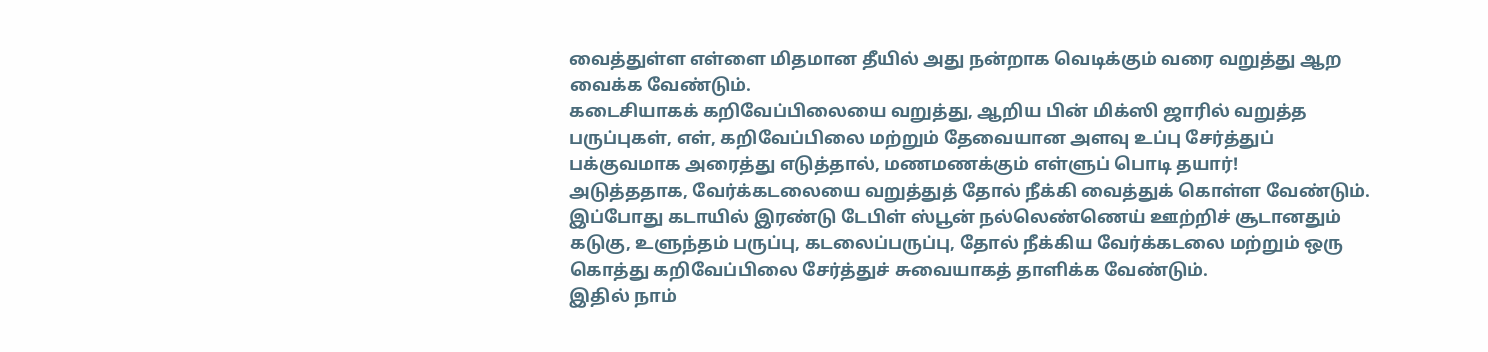வைத்துள்ள எள்ளை மிதமான தீயில் அது நன்றாக வெடிக்கும் வரை வறுத்து ஆற வைக்க வேண்டும்.
கடைசியாகக் கறிவேப்பிலையை வறுத்து, ஆறிய பின் மிக்ஸி ஜாரில் வறுத்த பருப்புகள், எள், கறிவேப்பிலை மற்றும் தேவையான அளவு உப்பு சேர்த்துப் பக்குவமாக அரைத்து எடுத்தால், மணமணக்கும் எள்ளுப் பொடி தயார்!
அடுத்ததாக, வேர்க்கடலையை வறுத்துத் தோல் நீக்கி வைத்துக் கொள்ள வேண்டும். இப்போது கடாயில் இரண்டு டேபிள் ஸ்பூன் நல்லெண்ணெய் ஊற்றிச் சூடானதும் கடுகு, உளுந்தம் பருப்பு, கடலைப்பருப்பு, தோல் நீக்கிய வேர்க்கடலை மற்றும் ஒரு கொத்து கறிவேப்பிலை சேர்த்துச் சுவையாகத் தாளிக்க வேண்டும்.
இதில் நாம்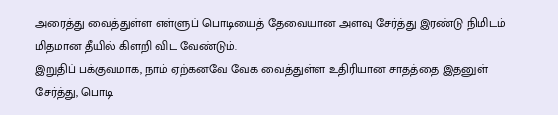அரைத்து வைத்துள்ள எள்ளுப் பொடியைத் தேவையான அளவு சேர்த்து இரண்டு நிமிடம் மிதமான தீயில் கிளறி விட வேண்டும்.
இறுதிப் பக்குவமாக, நாம் ஏற்கனவே வேக வைத்துள்ள உதிரியான சாதத்தை இதனுள் சேர்த்து, பொடி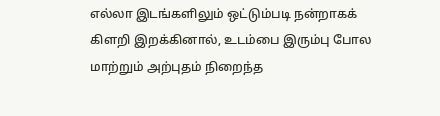எல்லா இடங்களிலும் ஒட்டும்படி நன்றாகக் கிளறி இறக்கினால், உடம்பை இரும்பு போல மாற்றும் அற்புதம் நிறைந்த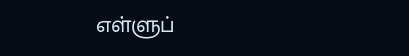எள்ளுப்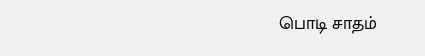பொடி சாதம்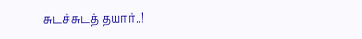சுடச்சுடத் தயார்..!